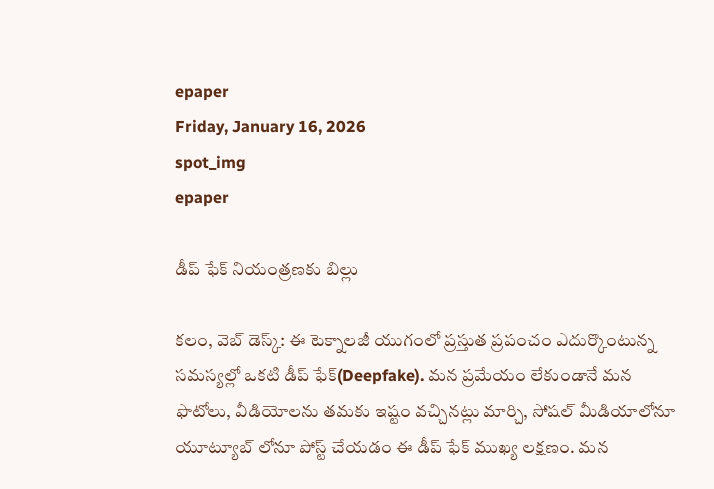epaper
Friday, January 16, 2026
spot_img
epaper

డీప్ ఫేక్ నియంత్రణకు బిల్లు

కలం, వెబ్ డెస్క్: ఈ టెక్నాలజీ యుగంలో ప్రస్తుత ప్రపంచం ఎదుర్కొంటున్న సమస్యల్లో ఒకటి డీప్ ఫేక్(Deepfake). మన ప్రమేయం లేకుండానే మన ఫొటోలు, వీడియోలను తమకు ఇష్టం వచ్చినట్లు మార్చి, సోషల్ మీడియాలోనూ యూట్యూబ్ లోనూ పోస్ట్ చేయడం ఈ డీప్ ఫేక్ ముఖ్య లక్షణం. మన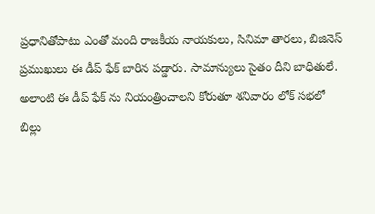ప్రధానితోపాటు ఎంతో మంది రాజకీయ నాయకులు, సినిమా తారలు, బిజినెస్ ప్రముఖులు ఈ డీప్ ఫేక్ బారిన పడ్డారు. సామాన్యులు సైతం దీని బాధితులే. అలాంటి ఈ డీప్ ఫేక్ ను నియంత్రించాలని కోరుతూ శనివారం లోక్ సభలో బిల్లు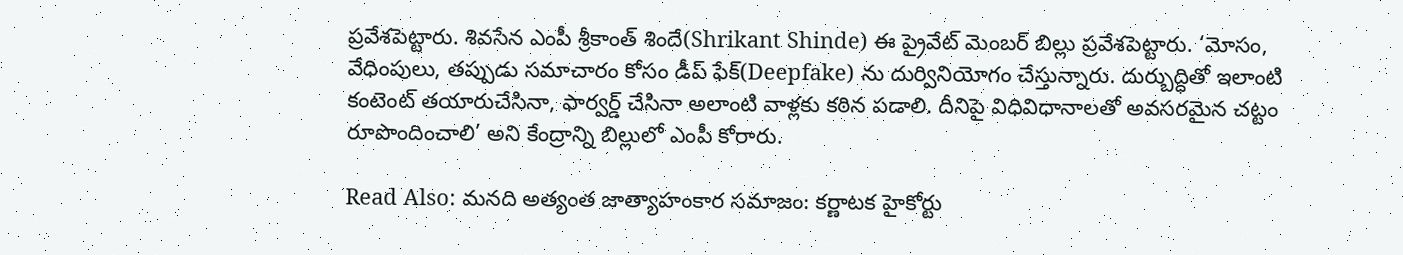ప్రవేశపెట్టారు. శివసేన ఎంపీ శ్రీకాంత్ శిందే(Shrikant Shinde) ఈ ప్రైవేట్ మెంబర్ బిల్లు ప్రవేశపెట్టారు. ‘మోసం, వేధింపులు, తప్పుడు సమాచారం కోసం డీప్ ఫేక్(Deepfake) ను దుర్వినియోగం చేస్తున్నారు. దుర్బుద్ధితో ఇలాంటి కంటెంట్ తయారుచేసినా, ఫార్వర్డ్ చేసినా అలాంటి వాళ్లకు కఠిన పడాలి. దీనిపై విధివిధానాలతో అవసరమైన చట్టం రూపొందించాలి’ అని కేంద్రాన్ని బిల్లులో ఎంపీ కోరారు.

Read Also: మనది అత్యంత జాత్యాహంకార సమాజం: కర్ణాటక హైకోర్టు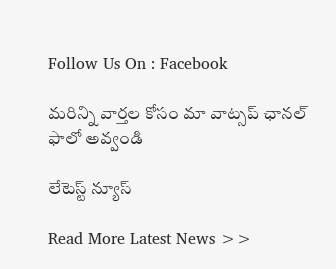Follow Us On : Facebook

మ‌రిన్ని వార్త‌ల కోసం మా వాట్స‌ప్ ఛాన‌ల్ ఫాలో అవ్వండి

లేటెస్ట్ న్యూస్‌

Read More Latest News >>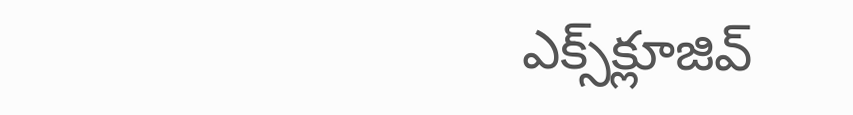ఎక్స్‌క్లూజివ్‌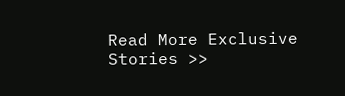Read More Exclusive Stories >>